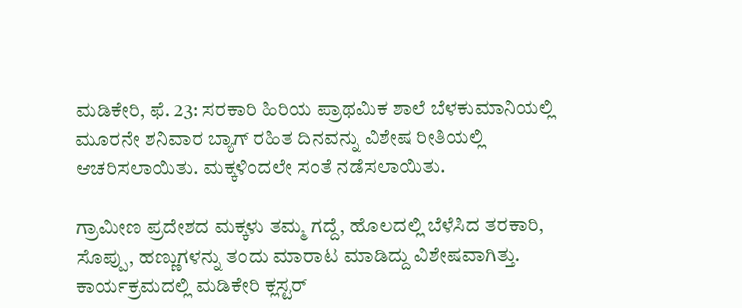ಮಡಿಕೇರಿ, ಫೆ. 23: ಸರಕಾರಿ ಹಿರಿಯ ಪ್ರಾಥಮಿಕ ಶಾಲೆ ಬೆಳಕುಮಾನಿಯಲ್ಲಿ ಮೂರನೇ ಶನಿವಾರ ಬ್ಯಾಗ್ ರಹಿತ ದಿನವನ್ನು ವಿಶೇಷ ರೀತಿಯಲ್ಲಿ ಆಚರಿಸಲಾಯಿತು. ಮಕ್ಕಳಿಂದಲೇ ಸಂತೆ ನಡೆಸಲಾಯಿತು.

ಗ್ರಾಮೀಣ ಪ್ರದೇಶದ ಮಕ್ಕಳು ತಮ್ಮ ಗದ್ದೆ, ಹೊಲದಲ್ಲಿ ಬೆಳೆಸಿದ ತರಕಾರಿ, ಸೊಪ್ಪು, ಹಣ್ಣುಗಳನ್ನು ತಂದು ಮಾರಾಟ ಮಾಡಿದ್ದು ವಿಶೇಷವಾಗಿತ್ತು. ಕಾರ್ಯಕ್ರಮದಲ್ಲಿ ಮಡಿಕೇರಿ ಕ್ಲಸ್ಟರ್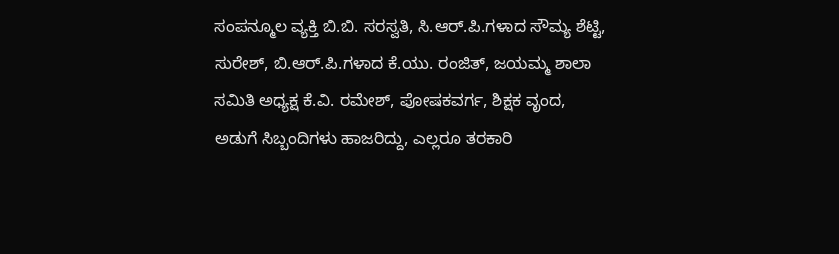ಸಂಪನ್ಮೂಲ ವ್ಯಕ್ತಿ ಬಿ.ಬಿ. ಸರಸ್ವತಿ, ಸಿ.ಆರ್.ಪಿ.ಗಳಾದ ಸೌಮ್ಯ ಶೆಟ್ಟಿ, ಸುರೇಶ್, ಬಿ.ಆರ್.ಪಿ.ಗಳಾದ ಕೆ.ಯು. ರಂಜಿತ್, ಜಯಮ್ಮ ಶಾಲಾ ಸಮಿತಿ ಅಧ್ಯಕ್ಷ ಕೆ.ವಿ. ರಮೇಶ್, ಪೋಷಕವರ್ಗ, ಶಿಕ್ಷಕ ವೃಂದ, ಅಡುಗೆ ಸಿಬ್ಬಂದಿಗಳು ಹಾಜರಿದ್ದು, ಎಲ್ಲರೂ ತರಕಾರಿ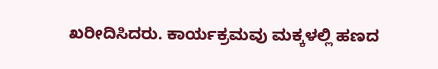ಖರೀದಿಸಿದರು. ಕಾರ್ಯಕ್ರಮವು ಮಕ್ಕಳಲ್ಲಿ ಹಣದ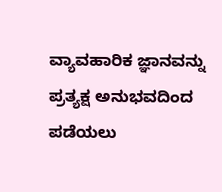ವ್ಯಾವಹಾರಿಕ ಜ್ಞಾನವನ್ನು ಪ್ರತ್ಯಕ್ಷ ಅನುಭವದಿಂದ ಪಡೆಯಲು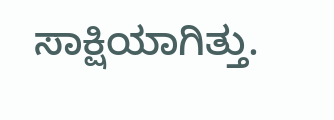ಸಾಕ್ಷಿಯಾಗಿತ್ತು.